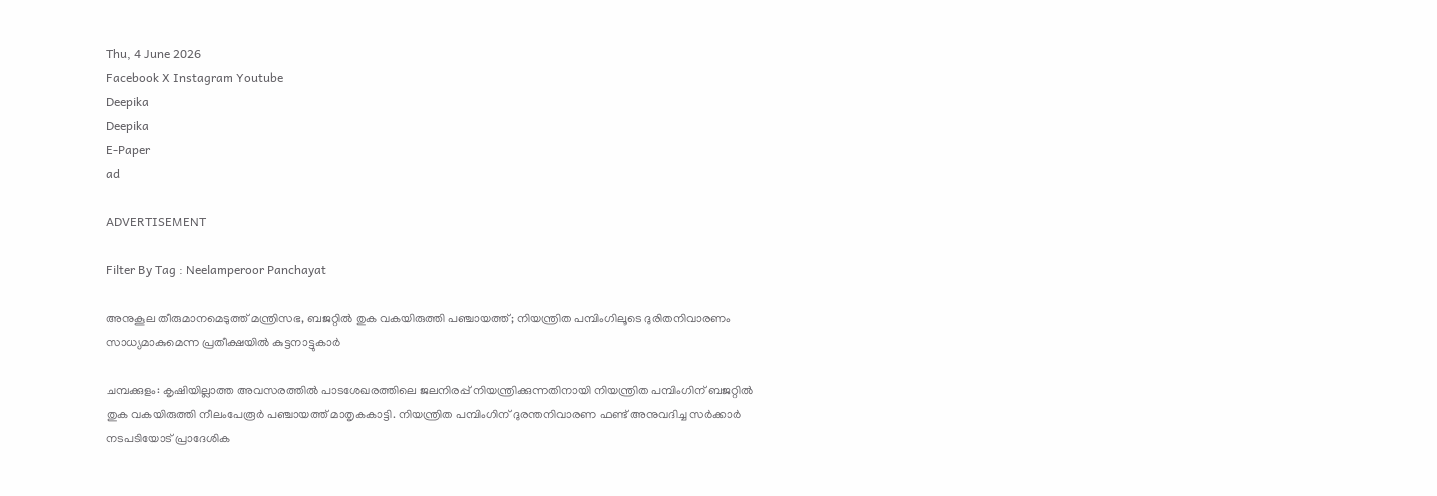Thu, 4 June 2026
Facebook X Instagram Youtube
Deepika
Deepika
E-Paper
ad

ADVERTISEMENT

Filter By Tag : Neelamperoor Panchayat

അനുകൂല തീരുമാനമെടുത്ത് മന്ത്രിസഭ, ബജറ്റിൽ തുക വകയിരുത്തി പഞ്ചായത്ത്; നിയന്ത്രിത പമ്പിംഗിലൂടെ ദുരിതനിവാരണം സാധ്യമാകുമെന്ന പ്രതീക്ഷയിൽ കുട്ടനാട്ടുകാർ

ചമ്പക്കുളം: കൃഷിയില്ലാത്ത അവസരത്തിൽ പാടശേഖരത്തിലെ ജലനിരപ്പ് നിയന്ത്രിക്കുന്നതിനായി നിയന്ത്രിത പമ്പിംഗിന് ബജറ്റിൽ തുക വകയിരുത്തി നീലംപേരൂർ പഞ്ചായത്ത് മാതൃകകാട്ടി. നിയന്ത്രിത പമ്പിംഗിന് ദുരന്തനിവാരണ ഫണ്ട് അനുവദിച്ച സർക്കാർ നടപടിയോട് പ്രാദേശിക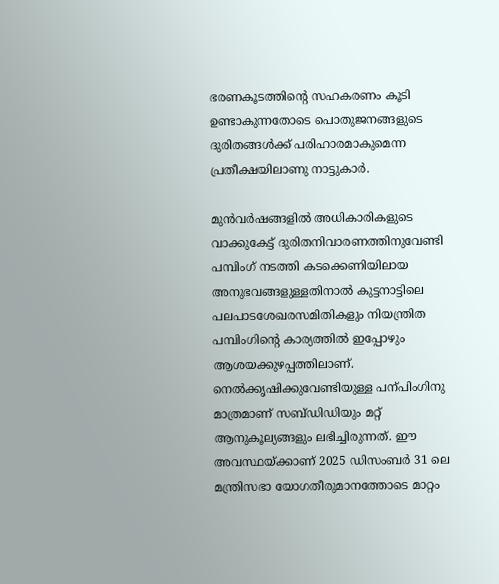ഭരണകൂടത്തിന്‍റെ സഹകരണം കൂടി ഉണ്ടാകുന്നതോടെ പൊതുജനങ്ങളുടെ ദുരിതങ്ങൾക്ക് പരിഹാരമാകുമെന്ന പ്രതീക്ഷയിലാണു നാട്ടുകാർ.

മുൻവർഷങ്ങളിൽ അധികാരികളുടെ വാക്കുകേട്ട് ദുരിതനിവാരണത്തിനുവേണ്ടി പമ്പിംഗ് നടത്തി കടക്കെണിയിലായ അനുഭവങ്ങളുള്ളതിനാൽ കുട്ടനാട്ടിലെ പലപാടശേഖരസമിതികളും നിയന്ത്രിത പമ്പിംഗിന്‍റെ കാര്യത്തിൽ ഇപ്പോഴും ആശയക്കുഴപ്പത്തിലാണ്. നെൽക്കൃഷിക്കുവേണ്ടിയുള്ള പന്പിംഗിനു മാത്രമാണ് സബ്ഡിഡിയും മറ്റ് ആനുകൂല്യങ്ങളും ലഭിച്ചിരുന്നത്. ഈ അവസ്ഥയ്ക്കാണ് 2025 ഡിസംബർ 31 ലെ മന്ത്രിസഭാ യോഗതീരുമാനത്തോടെ മാറ്റം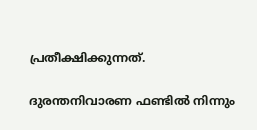പ്രതീക്ഷിക്കുന്നത്.

ദുരന്തനിവാരണ ഫണ്ടിൽ നിന്നും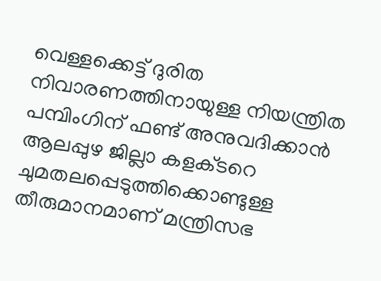വെള്ളക്കെട്ട് ദുരിത നിവാരണത്തിനായുള്ള നിയന്ത്രിത പമ്പിംഗിന് ഫണ്ട് അനുവദിക്കാൻ ആലപ്പുഴ ജില്ലാ കളക്‌ടറെ ചുമതലപ്പെടുത്തിക്കൊണ്ടുള്ള തീരുമാനമാണ് മന്ത്രിസഭ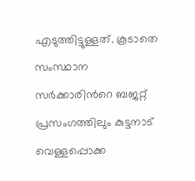എടുത്തിട്ടുള്ളത്. കൂടാതെ സംസ്ഥാന സർക്കാരിന്‍റെ ബജറ്റ് പ്രസംഗത്തിലും കുട്ടനാട് വെള്ളപ്പൊക്ക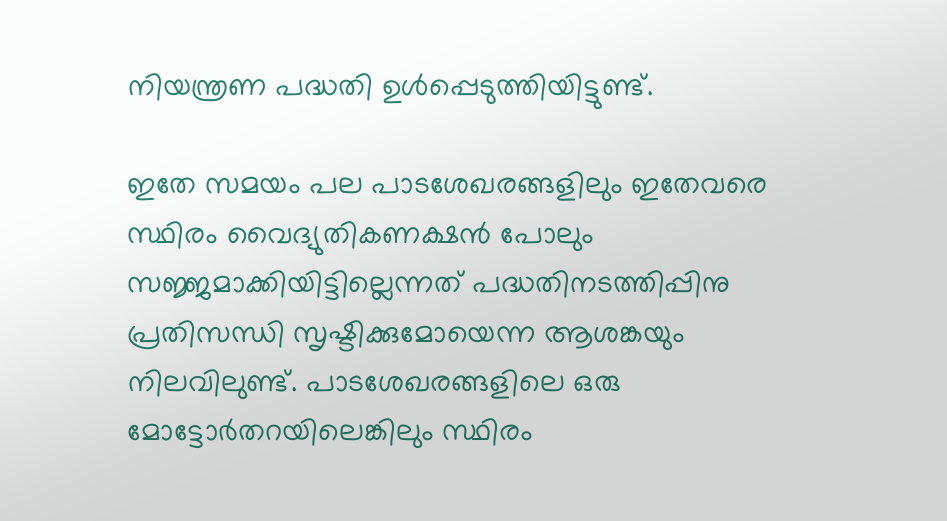നിയന്ത്രണ പദ്ധതി ഉൾപ്പെടുത്തിയിട്ടുണ്ട്.

ഇതേ സമയം പല പാടശേഖരങ്ങളിലും ഇതേവരെ സ്ഥിരം വൈദ്യുതികണക്ഷൻ പോലും സജ്ജമാക്കിയിട്ടില്ലെന്നത് പദ്ധതിനടത്തിപ്പിനു പ്രതിസന്ധി സൃഷ്ടിക്കുമോയെന്ന ആശങ്കയും നിലവിലുണ്ട്. പാടശേഖരങ്ങളിലെ ഒരു മോട്ടോർതറയിലെങ്കിലും സ്ഥിരം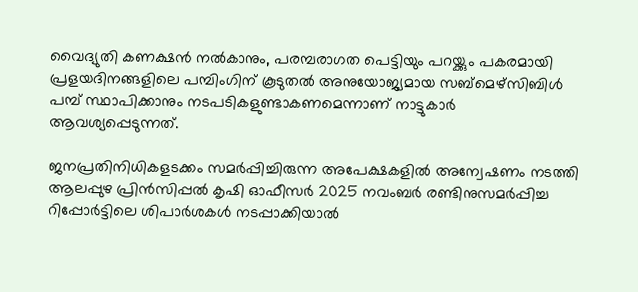വൈദ്യുതി കണക്ഷൻ നൽകാനും, പരമ്പരാഗത പെട്ടിയും പറയ്ക്കും പകരമായി പ്രളയദിനങ്ങളിലെ പമ്പിംഗിന് കൂടുതൽ അനുയോജ്യമായ സബ്മെഴ്സിബിൾ പമ്പ് സ്ഥാപിക്കാനും നടപടികളുണ്ടാകണമെന്നാണ് നാട്ടുകാർ ആവശ്യപ്പെടുന്നത്.

ജനപ്രതിനിധികളടക്കം സമർപ്പിച്ചിരുന്ന അപേക്ഷകളിൽ അന്വേഷണം നടത്തി ആലപ്പുഴ പ്രിൻസിപ്പൽ കൃഷി ഓഫീസർ 2025 നവംബർ രണ്ടിനുസമർപ്പിച്ച റിപ്പോർട്ടിലെ ശിപാർശകൾ നടപ്പാക്കിയാൽ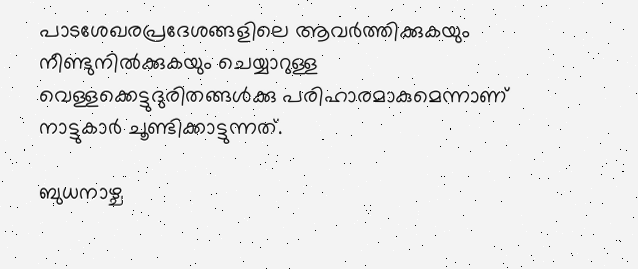പാടശേഖരപ്രദേശങ്ങളിലെ ആവർത്തിക്കുകയും നീണ്ടുനിൽക്കുകയും ചെയ്യാറുള്ള വെള്ളക്കെട്ടുദുരിതങ്ങൾക്കു പരിഹാരമാകുമെന്നാണ് നാട്ടുകാർ ചൂണ്ടിക്കാട്ടുന്നത്.

ബുധനാഴ്ച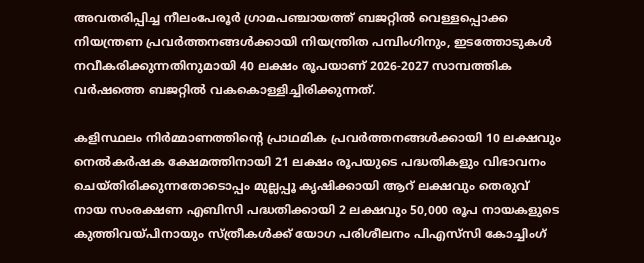അവതരിപ്പിച്ച നീലംപേരൂർ ഗ്രാമപഞ്ചായത്ത് ബജറ്റിൽ വെള്ളപ്പൊക്ക നിയന്ത്രണ പ്രവർത്തനങ്ങൾക്കായി നിയന്ത്രിത പമ്പിംഗിനും, ഇടത്തോടുകൾ നവീകരിക്കുന്നതിനുമായി 40 ലക്ഷം രൂപയാണ് 2026-2027 സാമ്പത്തിക വർഷത്തെ ബജറ്റിൽ വകകൊള്ളിച്ചിരിക്കുന്നത്.

കളിസ്ഥലം നിർമ്മാണത്തിന്‍റെ പ്രാഥമിക പ്രവർത്തനങ്ങൾക്കായി 10 ലക്ഷവും നെൽകർഷക ക്ഷേമത്തിനായി 21 ലക്ഷം രൂപയുടെ പദ്ധതികളും വിഭാവനം ചെയ്തിരിക്കുന്നതോടൊപ്പം മുല്ലപ്പൂ കൃഷിക്കായി ആറ് ലക്ഷവും തെരുവ് നായ സംരക്ഷണ എബിസി പദ്ധതിക്കായി 2 ലക്ഷവും 50,000 രൂപ നായകളുടെ കുത്തിവയ്പിനായും സ്ത്രീകൾക്ക് യോഗ പരിശീലനം പിഎസ്‌സി കോച്ചിംഗ്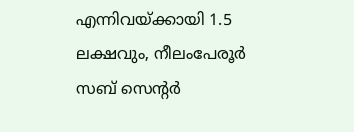എന്നിവയ്ക്കായി 1.5 ലക്ഷവും, നീലംപേരൂർ സബ് സെന്‍റർ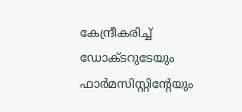കേന്ദ്രീകരിച്ച് ഡോക്ടറുടേയും ഫാർമസിസ്റ്റിന്‍റേയും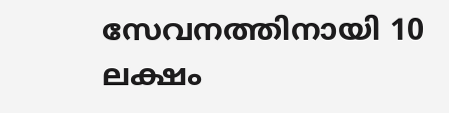സേവനത്തിനായി 10 ലക്ഷം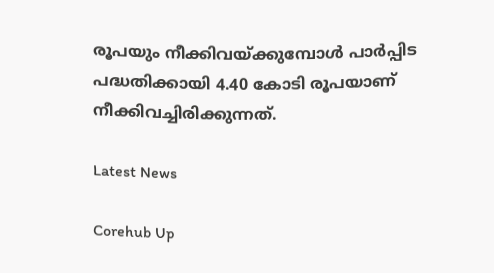രൂപയും നീക്കിവയ്ക്കുമ്പോൾ പാർപ്പിട പദ്ധതിക്കായി 4.40 കോടി രൂപയാണ് നീക്കിവച്ചിരിക്കുന്നത്.

Latest News

Corehub Up